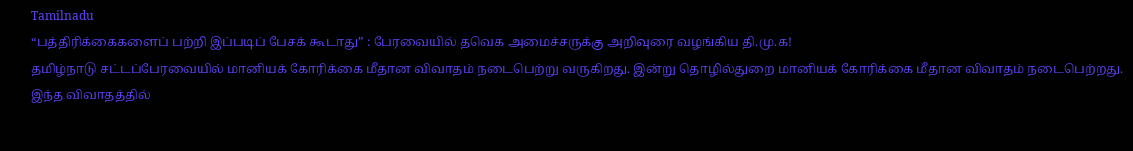Tamilnadu
“பத்திரிக்கைகளைப் பற்றி இப்படிப் பேசக் கூடாது” : பேரவையில் தவெக அமைச்சருக்கு அறிவுரை வழங்கிய தி.மு.க!
தமிழ்நாடு சட்டப்பேரவையில் மானியக் கோரிக்கை மீதான விவாதம் நடைபெற்று வருகிறது. இன்று தொழில்துறை மானியக் கோரிக்கை மீதான விவாதம் நடைபெற்றது.
இந்த விவாதத்தில்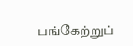பங்கேற்றுப்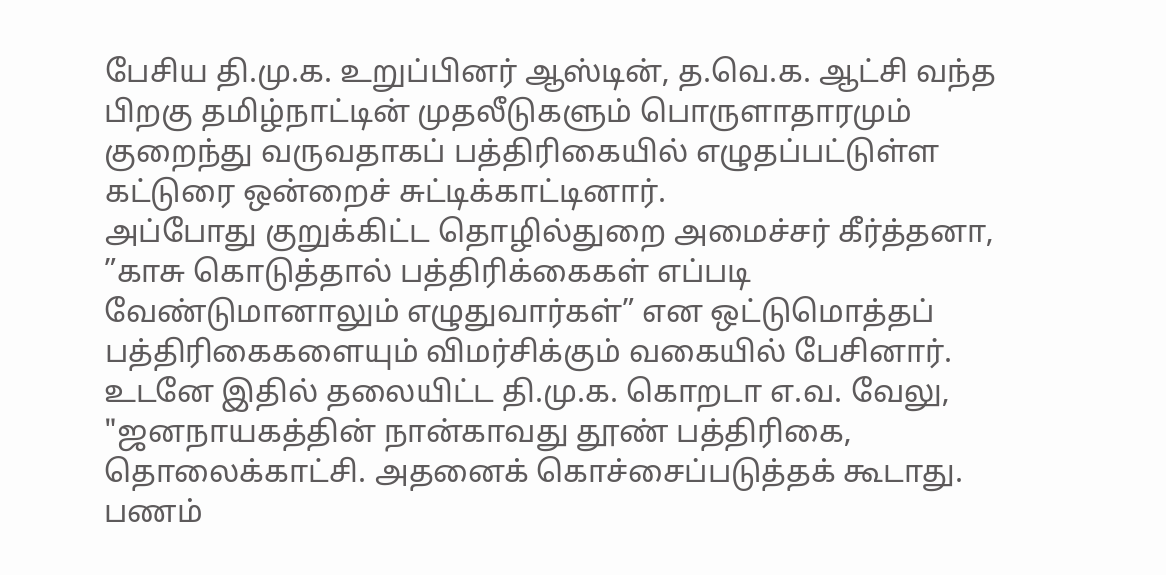பேசிய தி.மு.க. உறுப்பினர் ஆஸ்டின், த.வெ.க. ஆட்சி வந்த பிறகு தமிழ்நாட்டின் முதலீடுகளும் பொருளாதாரமும் குறைந்து வருவதாகப் பத்திரிகையில் எழுதப்பட்டுள்ள கட்டுரை ஒன்றைச் சுட்டிக்காட்டினார்.
அப்போது குறுக்கிட்ட தொழில்துறை அமைச்சர் கீர்த்தனா, ”காசு கொடுத்தால் பத்திரிக்கைகள் எப்படி வேண்டுமானாலும் எழுதுவார்கள்” என ஒட்டுமொத்தப் பத்திரிகைகளையும் விமர்சிக்கும் வகையில் பேசினார்.
உடனே இதில் தலையிட்ட தி.மு.க. கொறடா எ.வ. வேலு, "ஜனநாயகத்தின் நான்காவது தூண் பத்திரிகை, தொலைக்காட்சி. அதனைக் கொச்சைப்படுத்தக் கூடாது. பணம்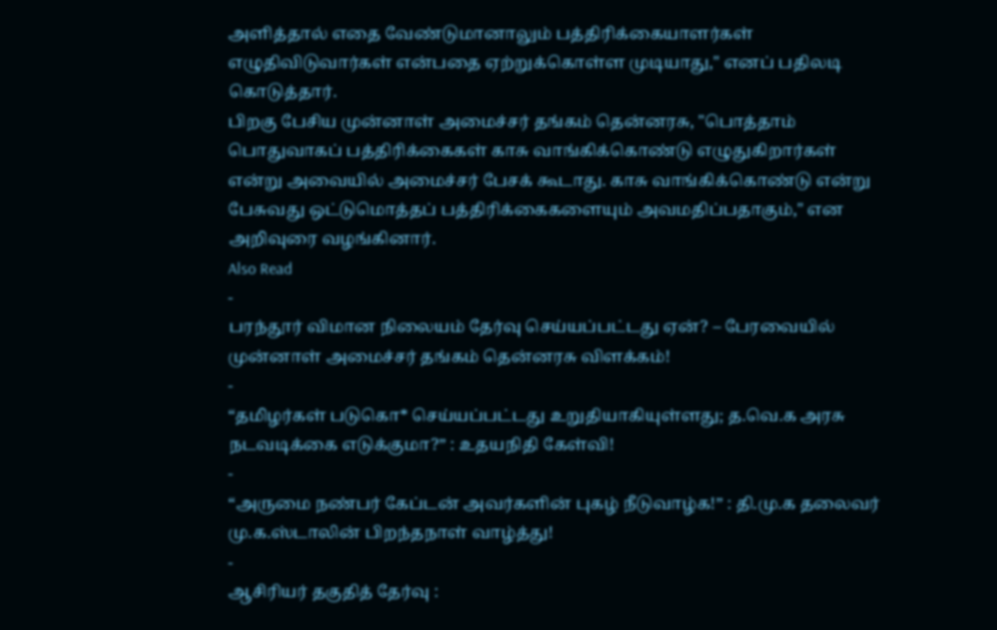அளித்தால் எதை வேண்டுமானாலும் பத்திரிக்கையாளர்கள் எழுதிவிடுவார்கள் என்பதை ஏற்றுக்கொள்ள முடியாது," எனப் பதிலடி கொடுத்தார்.
பிறகு பேசிய முன்னாள் அமைச்சர் தங்கம் தென்னரசு, "பொத்தாம் பொதுவாகப் பத்திரிக்கைகள் காசு வாங்கிக்கொண்டு எழுதுகிறார்கள் என்று அவையில் அமைச்சர் பேசக் கூடாது. காசு வாங்கிக்கொண்டு என்று பேசுவது ஒட்டுமொத்தப் பத்திரிக்கைகளையும் அவமதிப்பதாகும்," என அறிவுரை வழங்கினார்.
Also Read
-
பரந்தூர் விமான நிலையம் தேர்வு செய்யப்பட்டது ஏன்? – பேரவையில் முன்னாள் அமைச்சர் தங்கம் தென்னரசு விளக்கம்!
-
“தமிழர்கள் படுகொ* செய்யப்பட்டது உறுதியாகியுள்ளது; த.வெ.க அரசு நடவடிக்கை எடுக்குமா?” : உதயநிதி கேள்வி!
-
“அருமை நண்பர் கேப்டன் அவர்களின் புகழ் நீடுவாழ்க!” : தி.மு.க தலைவர் மு.க.ஸ்டாலின் பிறந்தநாள் வாழ்த்து!
-
ஆசிரியர் தகுதித் தேர்வு :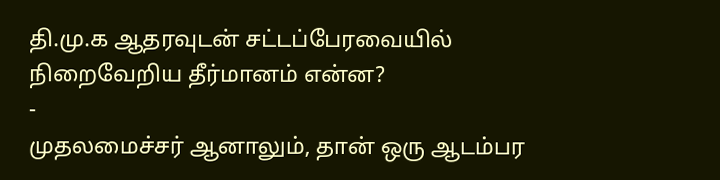தி.மு.க ஆதரவுடன் சட்டப்பேரவையில் நிறைவேறிய தீர்மானம் என்ன?
-
முதலமைச்சர் ஆனாலும், தான் ஒரு ஆடம்பர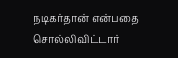நடிகர்தான் என்பதை சொல்லிவிட்டார்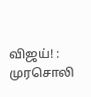விஜய்! : முரசொலி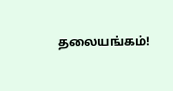தலையங்கம்!